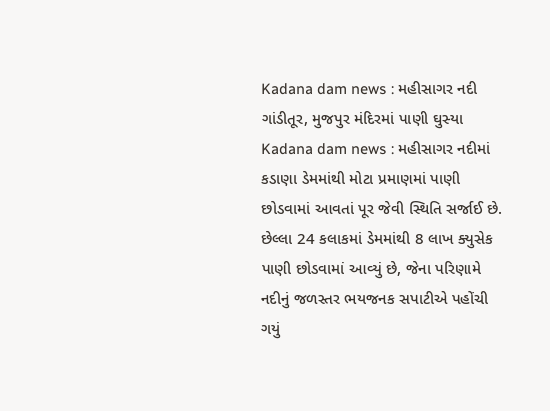Kadana dam news : મહીસાગર નદી ગાંડીતૂર, મુજપુર મંદિરમાં પાણી ઘુસ્યા
Kadana dam news : મહીસાગર નદીમાં કડાણા ડેમમાંથી મોટા પ્રમાણમાં પાણી છોડવામાં આવતાં પૂર જેવી સ્થિતિ સર્જાઈ છે. છેલ્લા 24 કલાકમાં ડેમમાંથી 8 લાખ ક્યુસેક પાણી છોડવામાં આવ્યું છે, જેના પરિણામે નદીનું જળસ્તર ભયજનક સપાટીએ પહોંચી ગયું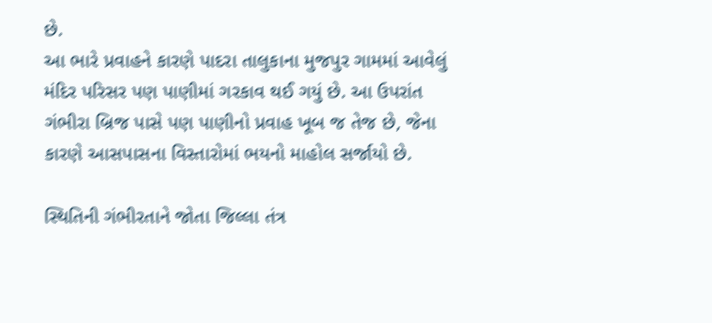છે.
આ ભારે પ્રવાહને કારણે પાદરા તાલુકાના મુજપુર ગામમાં આવેલું મંદિર પરિસર પણ પાણીમાં ગરકાવ થઈ ગયું છે. આ ઉપરાંત ગંભીરા બ્રિજ પાસે પણ પાણીનો પ્રવાહ ખૂબ જ તેજ છે, જેના કારણે આસપાસના વિસ્તારોમાં ભયનો માહોલ સર્જાયો છે.

સ્થિતિની ગંભીરતાને જોતા જિલ્લા તંત્ર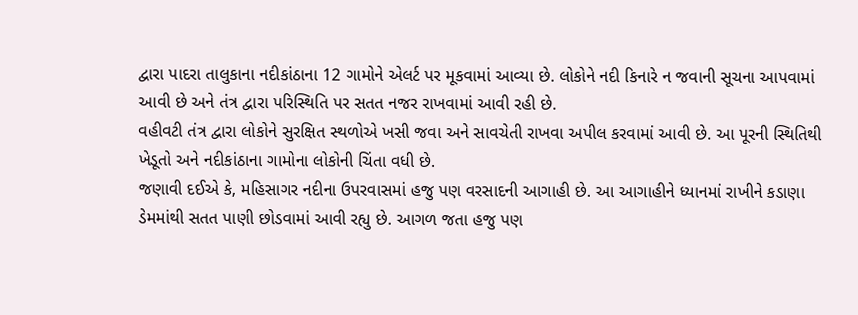દ્વારા પાદરા તાલુકાના નદીકાંઠાના 12 ગામોને એલર્ટ પર મૂકવામાં આવ્યા છે. લોકોને નદી કિનારે ન જવાની સૂચના આપવામાં આવી છે અને તંત્ર દ્વારા પરિસ્થિતિ પર સતત નજર રાખવામાં આવી રહી છે.
વહીવટી તંત્ર દ્વારા લોકોને સુરક્ષિત સ્થળોએ ખસી જવા અને સાવચેતી રાખવા અપીલ કરવામાં આવી છે. આ પૂરની સ્થિતિથી ખેડૂતો અને નદીકાંઠાના ગામોના લોકોની ચિંતા વધી છે.
જણાવી દઈએ કે, મહિસાગર નદીના ઉપરવાસમાં હજુ પણ વરસાદની આગાહી છે. આ આગાહીને ધ્યાનમાં રાખીને કડાણા ડેમમાંથી સતત પાણી છોડવામાં આવી રહ્યુ છે. આગળ જતા હજુ પણ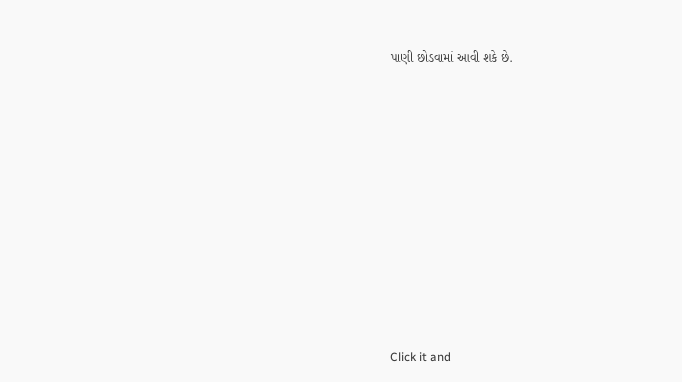પાણી છોડવામાં આવી શકે છે.












Click it and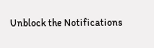Unblock the Notifications